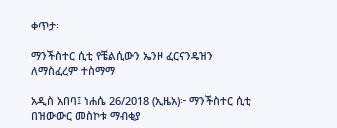ቀጥታ፡

ማንችስተር ሲቲ የቼልሲውን ኤንዞ ፈርናንዴዝን ለማስፈረም ተስማማ

አዲስ አበባ፤ ነሐሴ 26/2018 (ኢዜአ)፦ ማንችስተር ሲቲ በዝውውር መስኮቱ ማብቂያ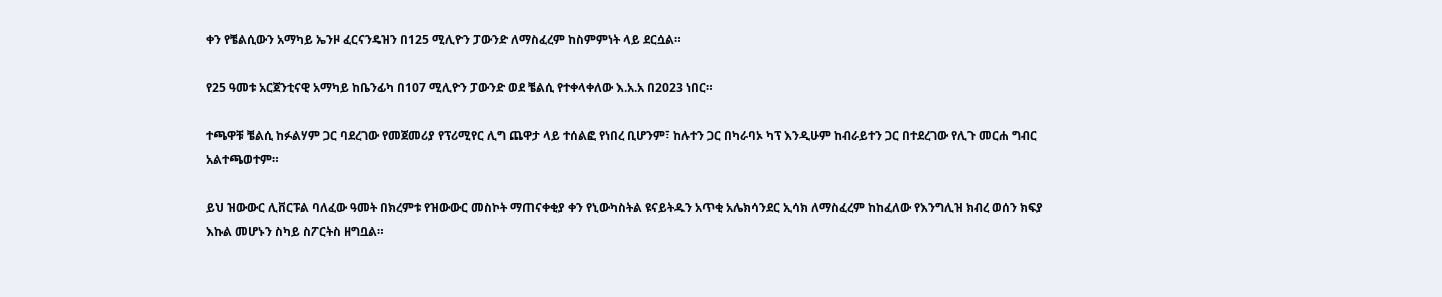ቀን የቼልሲውን አማካይ ኤንዞ ፈርናንዴዝን በ125 ሚሊዮን ፓውንድ ለማስፈረም ከስምምነት ላይ ደርሷል።

የ25 ዓመቱ አርጀንቲናዊ አማካይ ከቤንፊካ በ107 ሚሊዮን ፓውንድ ወደ ቼልሲ የተቀላቀለው እ.አ.አ በ2023 ነበር።

ተጫዋቹ ቼልሲ ከፉልሃም ጋር ባደረገው የመጀመሪያ የፕሪሚየር ሊግ ጨዋታ ላይ ተሰልፎ የነበረ ቢሆንም፣ ከሉተን ጋር በካራባኦ ካፕ እንዲሁም ከብራይተን ጋር በተደረገው የሊጉ መርሐ ግብር አልተጫወተም።

ይህ ዝውውር ሊቨርፑል ባለፈው ዓመት በክረምቱ የዝውውር መስኮት ማጠናቀቂያ ቀን የኒውካስትል ዩናይትዱን አጥቂ አሌክሳንደር ኢሳክ ለማስፈረም ከከፈለው የእንግሊዝ ክብረ ወሰን ክፍያ እኩል መሆኑን ስካይ ስፖርትስ ዘግቧል።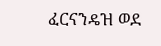ፈርናንዴዝ ወደ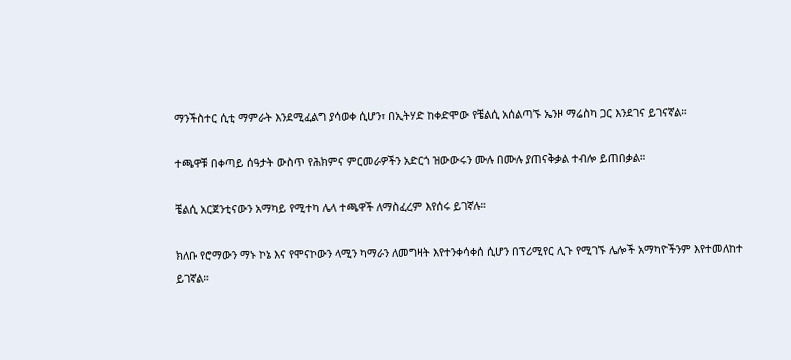ማንችስተር ሲቲ ማምራት እንደሚፈልግ ያሳወቀ ሲሆን፣ በኢትሃድ ከቀድሞው የቼልሲ አሰልጣኙ ኤንዞ ማሬስካ ጋር እንደገና ይገናኛል።

ተጫዋቹ በቀጣይ ሰዓታት ውስጥ የሕክምና ምርመራዎችን አድርጎ ዝውውሩን ሙሉ በሙሉ ያጠናቅቃል ተብሎ ይጠበቃል።

ቼልሲ አርጀንቲናውን አማካይ የሚተካ ሌላ ተጫዋች ለማስፈረም እየሰሩ ይገኛሉ።

ክለቡ የሮማውን ማኑ ኮኔ እና የሞናኮውን ላሚን ካማራን ለመግዛት እየተንቀሳቀሰ ሲሆን በፕሪሚየር ሊጉ የሚገኙ ሌሎች አማካዮችንም እየተመለከተ ይገኛል።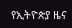የኢትዮጵያ ዜና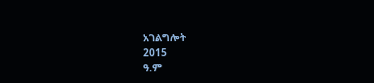አገልግሎት
2015
ዓ.ም